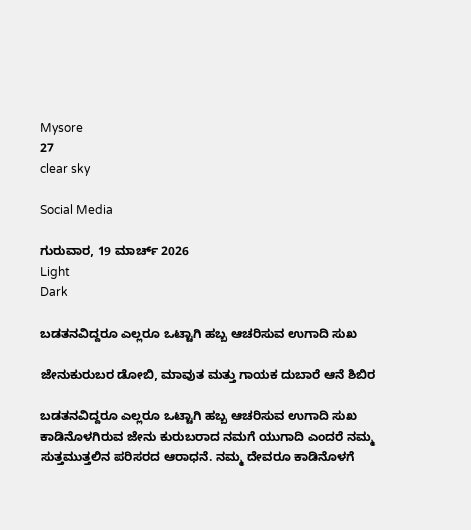Mysore
27
clear sky

Social Media

ಗುರುವಾರ, 19 ಮಾರ್ಚ್ 2026
Light
Dark

ಬಡತನವಿದ್ದರೂ ಎಲ್ಲರೂ ಒಟ್ಟಾಗಿ ಹಬ್ಬ ಆಚರಿಸುವ ಉಗಾದಿ ಸುಖ

ಜೇನುಕುರುಬರ ಡೋಬಿ, ಮಾವುತ ಮತ್ತು ಗಾಯಕ ದುಬಾರೆ ಆನೆ ಶಿಬಿರ

ಬಡತನವಿದ್ದರೂ ಎಲ್ಲರೂ ಒಟ್ಟಾಗಿ ಹಬ್ಬ ಆಚರಿಸುವ ಉಗಾದಿ ಸುಖ ಕಾಡಿನೊಳಗಿರುವ ಜೇನು ಕುರುಬರಾದ ನಮಗೆ ಯುಗಾದಿ ಎಂದರೆ ನಮ್ಮ ಸುತ್ತಮುತ್ತಲಿನ ಪರಿಸರದ ಆರಾಧನೆ. ನಮ್ಮ ದೇವರೂ ಕಾಡಿನೊಳಗೆ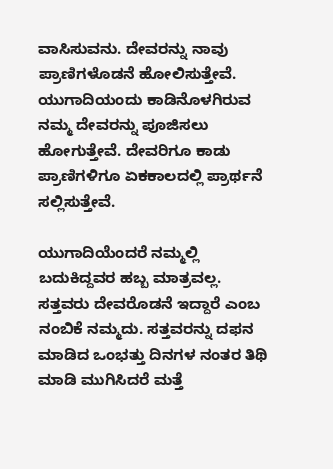ವಾಸಿಸುವನು. ದೇವರನ್ನು ನಾವು ಪ್ರಾಣಿಗಳೊಡನೆ ಹೋಲಿಸುತ್ತೇವೆ. ಯುಗಾದಿಯಂದು ಕಾಡಿನೊಳಗಿರುವ ನಮ್ಮ ದೇವರನ್ನು ಪೂಜಿಸಲು ಹೋಗುತ್ತೇವೆ. ದೇವರಿಗೂ ಕಾಡು ಪ್ರಾಣಿಗಳಿಗೂ ಏಕಕಾಲದಲ್ಲಿ ಪ್ರಾರ್ಥನೆ ಸಲ್ಲಿಸುತ್ತೇವೆ.

ಯುಗಾದಿಯೆಂದರೆ ನಮ್ಮಲ್ಲಿ ಬದುಕಿದ್ದವರ ಹಬ್ಬ ಮಾತ್ರವಲ್ಲ. ಸತ್ತವರು ದೇವರೊಡನೆ ಇದ್ದಾರೆ ಎಂಬ ನಂಬಿಕೆ ನಮ್ಮದು. ಸತ್ತವರನ್ನು ದಫನ ಮಾಡಿದ ಒಂಭತ್ತು ದಿನಗಳ ನಂತರ ತಿಥಿ ಮಾಡಿ ಮುಗಿಸಿದರೆ ಮತ್ತೆ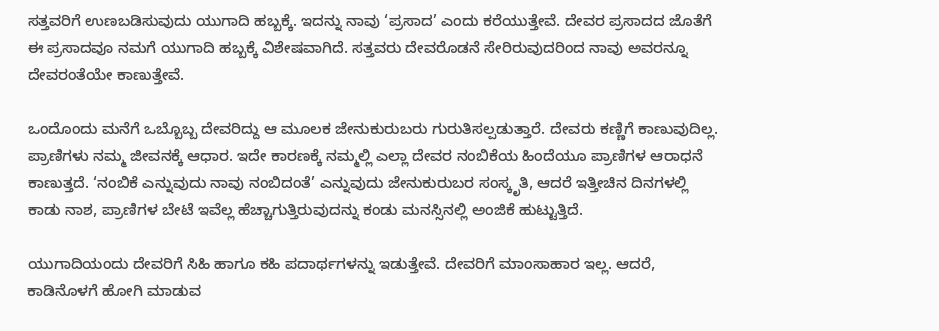ಸತ್ತವರಿಗೆ ಉಣಬಡಿಸುವುದು ಯುಗಾದಿ ಹಬ್ಬಕ್ಕೆ. ಇದನ್ನು ನಾವು ‘ಪ್ರಸಾದ’ ಎಂದು ಕರೆಯುತ್ತೇವೆ. ದೇವರ ಪ್ರಸಾದದ ಜೊತೆಗೆ ಈ ಪ್ರಸಾದವೂ ನಮಗೆ ಯುಗಾದಿ ಹಬ್ಬಕ್ಕೆ ವಿಶೇಷವಾಗಿದೆ. ಸತ್ತವರು ದೇವರೊಡನೆ ಸೇರಿರುವುದರಿಂದ ನಾವು ಅವರನ್ನೂ ದೇವರಂತೆಯೇ ಕಾಣುತ್ತೇವೆ.

ಒಂದೊಂದು ಮನೆಗೆ ಒಬ್ಬೊಬ್ಬ ದೇವರಿದ್ದು ಆ ಮೂಲಕ ಜೇನುಕುರುಬರು ಗುರುತಿಸಲ್ಪಡುತ್ತಾರೆ. ದೇವರು ಕಣ್ಣಿಗೆ ಕಾಣುವುದಿಲ್ಲ. ಪ್ರಾಣಿಗಳು ನಮ್ಮ ಜೀವನಕ್ಕೆ ಆಧಾರ. ಇದೇ ಕಾರಣಕ್ಕೆ ನಮ್ಮಲ್ಲಿ ಎಲ್ಲಾ ದೇವರ ನಂಬಿಕೆಯ ಹಿಂದೆಯೂ ಪ್ರಾಣಿಗಳ ಆರಾಧನೆ ಕಾಣುತ್ತದೆ. ‘ನಂಬಿಕೆ ಎನ್ನುವುದು ನಾವು ನಂಬಿದಂತೆ’ ಎನ್ನುವುದು ಜೇನುಕುರುಬರ ಸಂಸ್ಕೃತಿ, ಆದರೆ ಇತ್ತೀಚಿನ ದಿನಗಳಲ್ಲಿ ಕಾಡು ನಾಶ, ಪ್ರಾಣಿಗಳ ಬೇಟೆ ಇವೆಲ್ಲ ಹೆಚ್ಚಾಗುತ್ತಿರುವುದನ್ನು ಕಂಡು ಮನಸ್ಸಿನಲ್ಲಿ ಅಂಜಿಕೆ ಹುಟ್ಟುತ್ತಿದೆ.

ಯುಗಾದಿಯಂದು ದೇವರಿಗೆ ಸಿಹಿ ಹಾಗೂ ಕಹಿ ಪದಾರ್ಥಗಳನ್ನು ಇಡುತ್ತೇವೆ. ದೇವರಿಗೆ ಮಾಂಸಾಹಾರ ಇಲ್ಲ. ಆದರೆ, ಕಾಡಿನೊಳಗೆ ಹೋಗಿ ಮಾಡುವ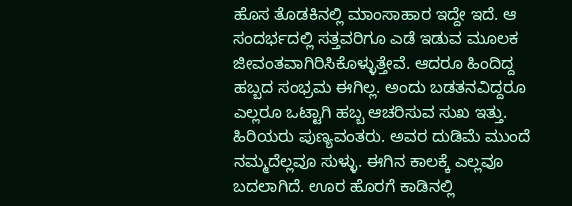ಹೊಸ ತೊಡಕಿನಲ್ಲಿ ಮಾಂಸಾಹಾರ ಇದ್ದೇ ಇದೆ. ಆ ಸಂದರ್ಭದಲ್ಲಿ ಸತ್ತವರಿಗೂ ಎಡೆ ಇಡುವ ಮೂಲಕ ಜೀವಂತವಾಗಿರಿಸಿಕೊಳ್ಳುತ್ತೇವೆ. ಆದರೂ ಹಿಂದಿದ್ದ ಹಬ್ಬದ ಸಂಭ್ರಮ ಈಗಿಲ್ಲ. ಅಂದು ಬಡತನವಿದ್ದರೂ ಎಲ್ಲರೂ ಒಟ್ಟಾಗಿ ಹಬ್ಬ ಆಚರಿಸುವ ಸುಖ ಇತ್ತು. ಹಿರಿಯರು ಪುಣ್ಯವಂತರು. ಅವರ ದುಡಿಮೆ ಮುಂದೆ ನಮ್ಮದೆಲ್ಲವೂ ಸುಳ್ಳು. ಈಗಿನ ಕಾಲಕ್ಕೆ ಎಲ್ಲವೂ ಬದಲಾಗಿದೆ. ಊರ ಹೊರಗೆ ಕಾಡಿನಲ್ಲಿ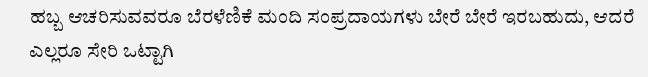ಹಬ್ಬ ಆಚರಿಸುವವರೂ ಬೆರಳೆಣಿಕೆ ಮಂದಿ ಸಂಪ್ರದಾಯಗಳು ಬೇರೆ ಬೇರೆ ಇರಬಹುದು, ಆದರೆ ಎಲ್ಲರೂ ಸೇರಿ ಒಟ್ಟಾಗಿ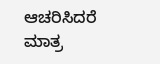ಆಚರಿಸಿದರೆ ಮಾತ್ರ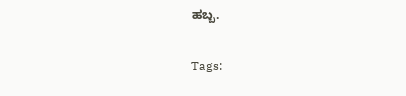ಹಬ್ಬ.

Tags: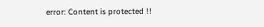error: Content is protected !!